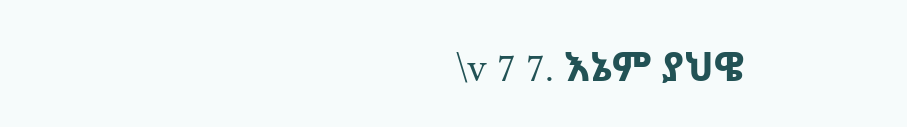\v 7 7. እኔም ያህዌ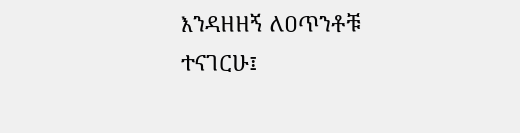እንዳዘዘኝ ለዐጥንቶቹ ተናገርሁ፤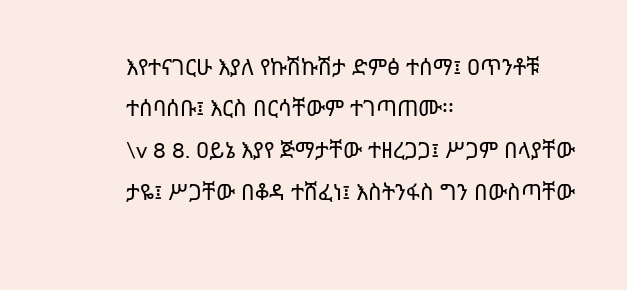እየተናገርሁ እያለ የኩሽኩሽታ ድምፅ ተሰማ፤ ዐጥንቶቹ ተሰባሰቡ፤ እርስ በርሳቸውም ተገጣጠሙ፡፡
\v 8 8. ዐይኔ እያየ ጅማታቸው ተዘረጋጋ፤ ሥጋም በላያቸው ታዬ፤ ሥጋቸው በቆዳ ተሸፈነ፤ እስትንፋስ ግን በውስጣቸው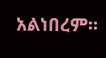አልነበረም፡፡